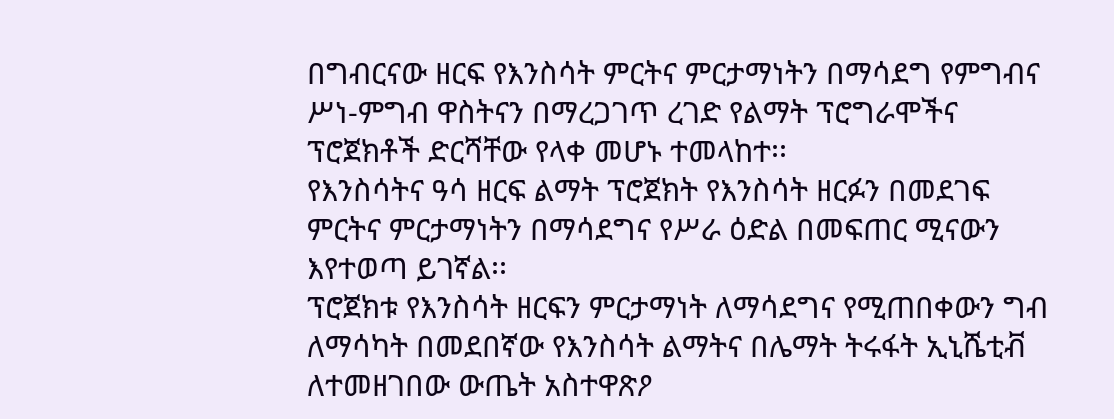በግብርናው ዘርፍ የእንስሳት ምርትና ምርታማነትን በማሳደግ የምግብና ሥነ-ምግብ ዋስትናን በማረጋገጥ ረገድ የልማት ፕሮግራሞችና ፕሮጀክቶች ድርሻቸው የላቀ መሆኑ ተመላከተ፡፡
የእንስሳትና ዓሳ ዘርፍ ልማት ፕሮጀክት የእንስሳት ዘርፉን በመደገፍ ምርትና ምርታማነትን በማሳደግና የሥራ ዕድል በመፍጠር ሚናውን እየተወጣ ይገኛል፡፡
ፕሮጀክቱ የእንስሳት ዘርፍን ምርታማነት ለማሳደግና የሚጠበቀውን ግብ ለማሳካት በመደበኛው የእንስሳት ልማትና በሌማት ትሩፋት ኢኒሼቲቭ ለተመዘገበው ውጤት አስተዋጽዖ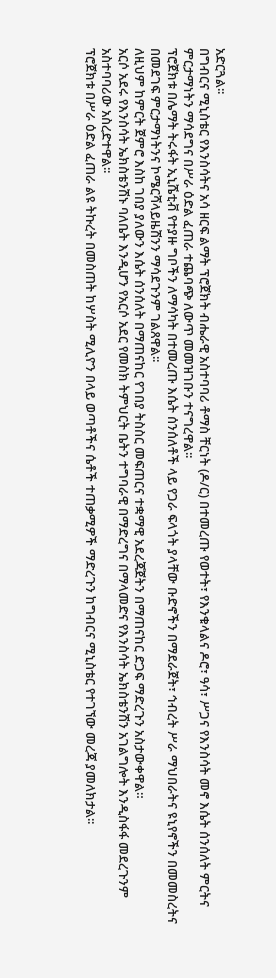አድርጓል፡፡
በግብርና ሚኒስቴር የእንስሳትና አሳ ዘርፍ ልማት ፕሮጀክት ብሔራዊ አስተባባሪ ቶማስ ቸርነት (ዶ/ር) በተመረጡ የወተት፣ የእንቁላልና ዶሮ፣ ዓሳ፣ ሥጋና የእንስሳት መኖ እሴት ሰንሰለት ምርትና ምርታማነትን ማሳደግና በሥራ ዕድል ፈጠራ ተጨባጭ ለውጥ መመዝገቡን ተናግረዋል፡፡
ፕሮጀክቱ በሌማት ትሩፋት ኢኒሼቲቭ የተያዙ ግቦችን ለማሳካት በተመረጡ እሴት ሰንሰለቶች ላይ የጋራ ፍላጎት ያላቸው ቡድኖችን በማደራጀት፣ ኅብረት ሥራ ማህበራትና ዩኒየኖችን በመመስረትና በመደገፍ ምርታማነትንና ኮሜርሻላይዜሽንን ማሳደጉንም ገልጸዋል፡፡
ለዚህም ከምርት ጀምሮ እስከ ገበያ ያለውን እሴት ሰንሰለት በማጠናከር የገበያ ትስስር መፍጠርና ተቋማዊ አደረጃጀትን በማጠናከር ድጋፍ ማድረጉን አስታውቀዋል።
አርሶ አደሩ የእንስሳት ኤክስቴንሽኑ ባለቤት እንዲሆን የአርሶ አደር የመስክ ትምህርት ቤትን ተግባራዊ በማድረግና በማላመድና የእንስሳት ኤክስቴንሽን አገልግሎት እንዲስፋፋ መደረጉንም አስተባባሪው አስረድተዋል፡፡
ፕሮጀክቱ በሥራ ዕድል ፈጠራ ልዩ ትኩረት በመስጠት ከሦስት ሚሊዮን በላይ ወጣቶችና ሴቶች ተጠቃሚዎች ማድረጉን ከግብርና ሚኒስቴር የተገኘው መረጃ ያመለክታል፡፡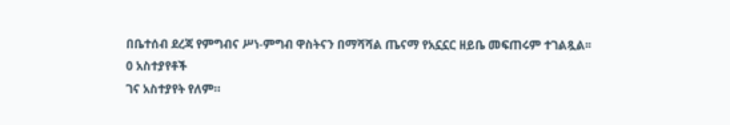በቤተሰብ ደረጃ የምግብና ሥነ-ምግብ ዋስትናን በማሻሻል ጤናማ የአኗኗር ዘይቤ መፍጠሩም ተገልጿል፡፡
0 አስተያየቶች
ገና አስተያየት የለም።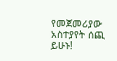የመጀመሪያው አስተያየት ሰጪ ይሁኑ!